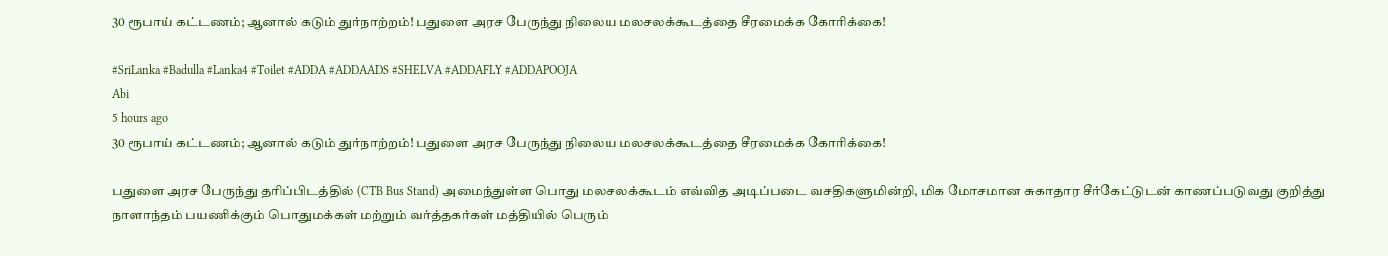30 ரூபாய் கட்டணம்; ஆனால் கடும் துர்நாற்றம்! பதுளை அரச பேருந்து நிலைய மலசலக்கூடத்தை சீரமைக்க கோரிக்கை!

#SriLanka #Badulla #Lanka4 #Toilet #ADDA #ADDAADS #SHELVA #ADDAFLY #ADDAPOOJA
Abi
5 hours ago
30 ரூபாய் கட்டணம்; ஆனால் கடும் துர்நாற்றம்! பதுளை அரச பேருந்து நிலைய மலசலக்கூடத்தை சீரமைக்க கோரிக்கை!

பதுளை அரச பேருந்து தரிப்பிடத்தில் (CTB Bus Stand) அமைந்துள்ள பொது மலசலக்கூடம் எவ்வித அடிப்படை வசதிகளுமின்றி, மிக மோசமான சுகாதார சீர்கேட்டுடன் காணப்படுவது குறித்து நாளாந்தம் பயணிக்கும் பொதுமக்கள் மற்றும் வர்த்தகர்கள் மத்தியில் பெரும்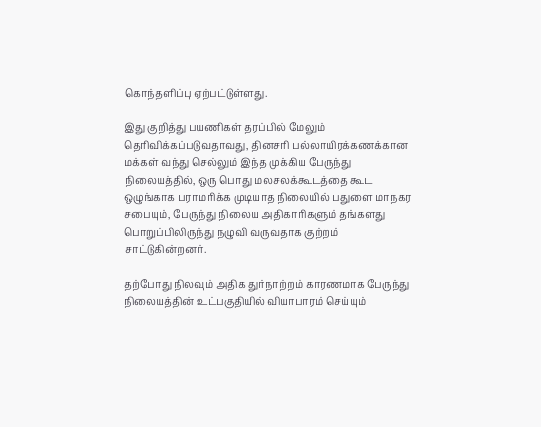கொந்தளிப்பு ஏற்பட்டுள்ளது.

இது குறித்து பயணிகள் தரப்பில் மேலும் தெரிவிக்கப்படுவதாவது, தினசரி பல்லாயிரக்கணக்கான மக்கள் வந்து செல்லும் இந்த முக்கிய பேருந்து நிலையத்தில், ஒரு பொது மலசலக்கூடத்தை கூட ஒழுங்காக பராமரிக்க முடியாத நிலையில் பதுளை மாநகர சபையும், பேருந்து நிலைய அதிகாரிகளும் தங்களது பொறுப்பிலிருந்து நழுவி வருவதாக குற்றம் சாட்டுகின்றனர்.

தற்போது நிலவும் அதிக துர்நாற்றம் காரணமாக பேருந்து நிலையத்தின் உட்பகுதியில் வியாபாரம் செய்யும்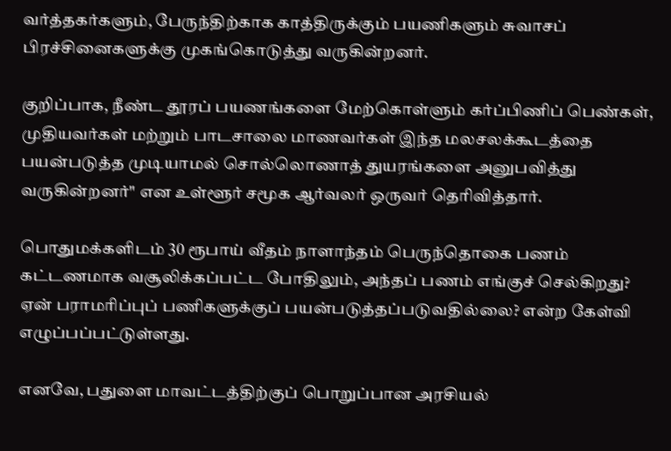வர்த்தகர்களும், பேருந்திற்காக காத்திருக்கும் பயணிகளும் சுவாசப் பிரச்சினைகளுக்கு முகங்கொடுத்து வருகின்றனர்.

குறிப்பாக, நீண்ட தூரப் பயணங்களை மேற்கொள்ளும் கர்ப்பிணிப் பெண்கள், முதியவர்கள் மற்றும் பாடசாலை மாணவர்கள் இந்த மலசலக்கூடத்தை பயன்படுத்த முடியாமல் சொல்லொணாத் துயரங்களை அனுபவித்து வருகின்றனர்" என உள்ளூர் சமூக ஆர்வலர் ஒருவர் தெரிவித்தார்.

பொதுமக்களிடம் 30 ரூபாய் வீதம் நாளாந்தம் பெருந்தொகை பணம் கட்டணமாக வசூலிக்கப்பட்ட போதிலும், அந்தப் பணம் எங்குச் செல்கிறது? ஏன் பராமரிப்புப் பணிகளுக்குப் பயன்படுத்தப்படுவதில்லை? என்ற கேள்வி எழுப்பப்பட்டுள்ளது.

எனவே, பதுளை மாவட்டத்திற்குப் பொறுப்பான அரசியல்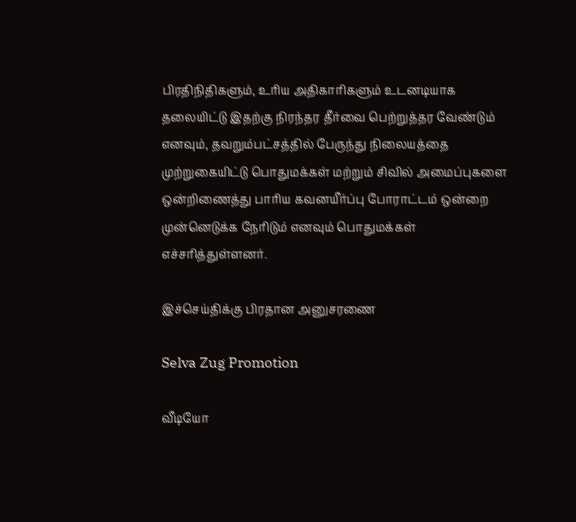பிரதிநிதிகளும், உரிய அதிகாரிகளும் உடனடியாக தலையிட்டு இதற்கு நிரந்தர தீர்வை பெற்றுத்தர வேண்டும் எனவும், தவறும்பட்சத்தில் பேருந்து நிலையத்தை முற்றுகையிட்டு பொதுமக்கள் மற்றும் சிவில் அமைப்புகளை ஒன்றிணைத்து பாரிய கவனயீர்ப்பு போராட்டம் ஒன்றை முன்னெடுக்க நேரிடும் எனவும் பொதுமக்கள் எச்சரித்துள்ளனர்.

இச்செய்திக்கு பிரதான அனுசரணை

Selva Zug Promotion

வீடியோ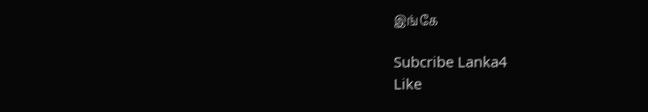இங்கே

Subcribe Lanka4
Like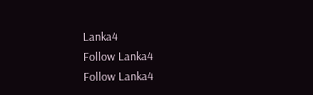Lanka4
Follow Lanka4
Follow Lanka4